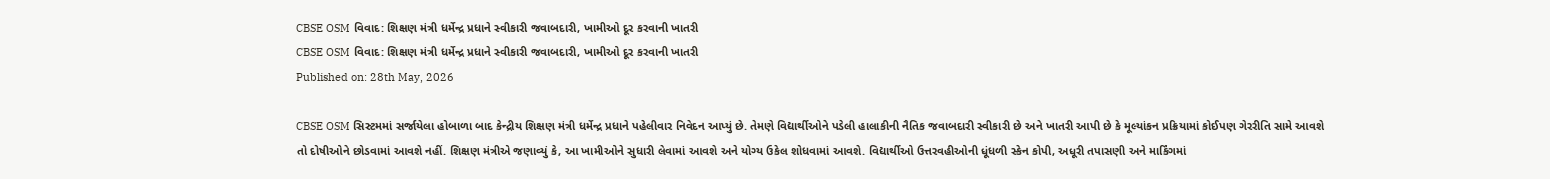CBSE OSM વિવાદ: શિક્ષણ મંત્રી ધર્મેન્દ્ર પ્રધાને સ્વીકારી જવાબદારી, ખામીઓ દૂર કરવાની ખાતરી
CBSE OSM વિવાદ: શિક્ષણ મંત્રી ધર્મેન્દ્ર પ્રધાને સ્વીકારી જવાબદારી, ખામીઓ દૂર કરવાની ખાતરી
Published on: 28th May, 2026

CBSE OSM સિસ્ટમમાં સર્જાયેલા હોબાળા બાદ કેન્દ્રીય શિક્ષણ મંત્રી ધર્મેન્દ્ર પ્રધાને પહેલીવાર નિવેદન આપ્યું છે. તેમણે વિદ્યાર્થીઓને પડેલી હાલાકીની નૈતિક જવાબદારી સ્વીકારી છે અને ખાતરી આપી છે કે મૂલ્યાંકન પ્રક્રિયામાં કોઈપણ ગેરરીતિ સામે આવશે તો દોષીઓને છોડવામાં આવશે નહીં. શિક્ષણ મંત્રીએ જણાવ્યું કે, આ ખામીઓને સુધારી લેવામાં આવશે અને યોગ્ય ઉકેલ શોધવામાં આવશે. વિદ્યાર્થીઓ ઉત્તરવહીઓની ધૂંધળી સ્કેન કોપી, અધૂરી તપાસણી અને માર્કિંગમાં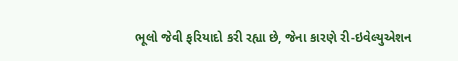ભૂલો જેવી ફરિયાદો કરી રહ્યા છે, જેના કારણે રી-ઇવેલ્યુએશન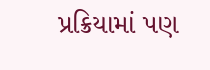પ્રક્રિયામાં પણ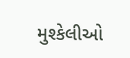મુશ્કેલીઓ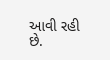આવી રહી છે.